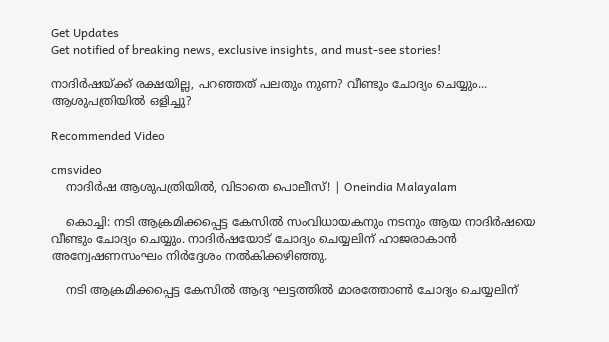Get Updates
Get notified of breaking news, exclusive insights, and must-see stories!

നാദിര്‍ഷയ്ക്ക് രക്ഷയില്ല, പറഞ്ഞത് പലതും നുണ? വീണ്ടും ചോദ്യം ചെയ്യും... ആശുപത്രിയില്‍ ഒളിച്ചു?

Recommended Video

cmsvideo
    നാദിര്‍ഷ ആശുപത്രിയില്‍, വിടാതെ പൊലീസ്! | Oneindia Malayalam

    കൊച്ചി: നടി ആക്രമിക്കപ്പെട്ട കേസില്‍ സംവിധായകനും നടനും ആയ നാദിര്‍ഷയെ വീണ്ടും ചോദ്യം ചെയ്യും. നാദിര്‍ഷയോട് ചോദ്യം ചെയ്യലിന് ഹാജരാകാന്‍ അന്വേഷണസംഘം നിര്‍ദ്ദേശം നല്‍കിക്കഴിഞ്ഞു.

    നടി ആക്രമിക്കപ്പെട്ട കേസില്‍ ആദ്യ ഘട്ടത്തില്‍ മാരത്തോണ്‍ ചോദ്യം ചെയ്യലിന്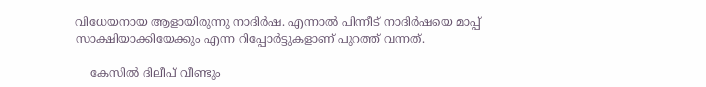വിധേയനായ ആളായിരുന്നു നാദിര്‍ഷ. എന്നാല്‍ പിന്നീട് നാദിര്‍ഷയെ മാപ്പ് സാക്ഷിയാക്കിയേക്കും എന്ന റിപ്പോര്‍ട്ടുകളാണ് പുറത്ത് വന്നത്.

    കേസില്‍ ദിലീപ് വീണ്ടും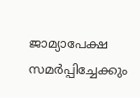ജാമ്യാപേക്ഷ സമര്‍പ്പിച്ചേക്കും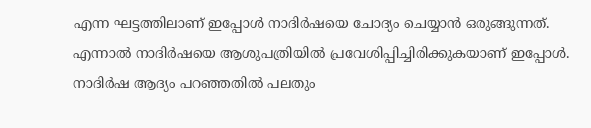എന്ന ഘട്ടത്തിലാണ് ഇപ്പോള്‍ നാദിര്‍ഷയെ ചോദ്യം ചെയ്യാന്‍ ഒരുങ്ങുന്നത്. എന്നാല്‍ നാദിര്‍ഷയെ ആശുപത്രിയില്‍ പ്രവേശിപ്പിച്ചിരിക്കുകയാണ് ഇപ്പോള്‍. നാദിര്‍ഷ ആദ്യം പറഞ്ഞതില്‍ പലതും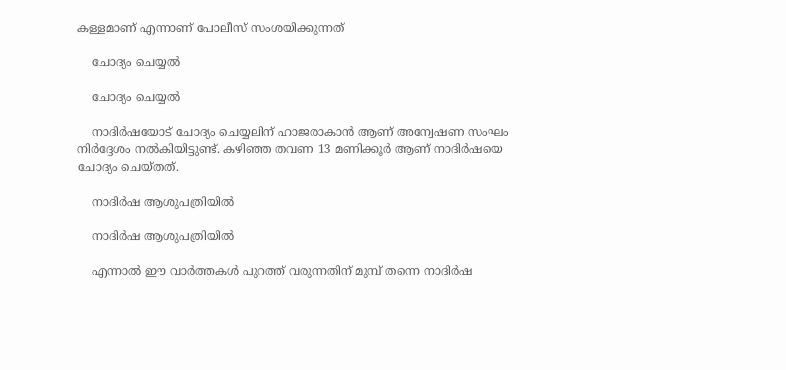കള്ളമാണ് എന്നാണ് പോലീസ് സംശയിക്കുന്നത്

    ചോദ്യം ചെയ്യല്‍

    ചോദ്യം ചെയ്യല്‍

    നാദിര്‍ഷയോട് ചോദ്യം ചെയ്യലിന് ഹാജരാകാന്‍ ആണ് അന്വേഷണ സംഘം നിര്‍ദ്ദേശം നല്‍കിയിട്ടുണ്ട്. കഴിഞ്ഞ തവണ 13 മണിക്കൂര്‍ ആണ് നാദിര്‍ഷയെ ചോദ്യം ചെയ്തത്.

    നാദിര്‍ഷ ആശുപത്രിയില്‍

    നാദിര്‍ഷ ആശുപത്രിയില്‍

    എന്നാല്‍ ഈ വാര്‍ത്തകള്‍ പുറത്ത് വരുന്നതിന് മുമ്പ് തന്നെ നാദിര്‍ഷ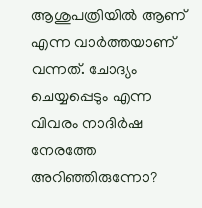ആശുപത്രിയില്‍ ആണ് എന്ന വാര്‍ത്തയാണ് വന്നത്. ചോദ്യം ചെയ്യപ്പെടും എന്ന വിവരം നാദിര്‍ഷ നേരത്തേ അറിഞ്ഞിരുന്നോ?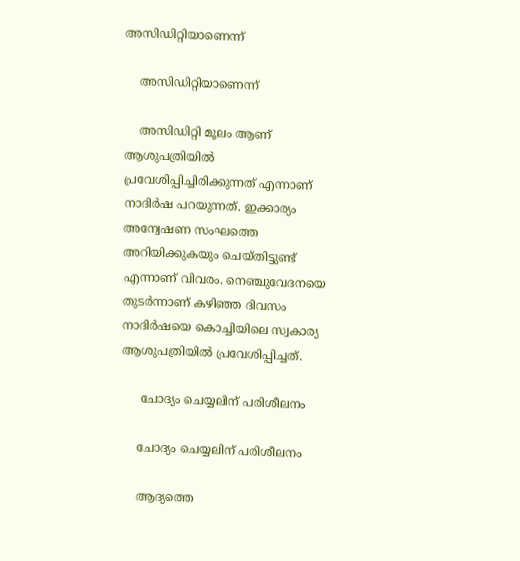അസിഡിറ്റിയാണെന്ന്

    അസിഡിറ്റിയാണെന്ന്

    അസിഡിറ്റി മൂലം ആണ് ആശുപത്രിയില്‍ പ്രവേശിപ്പിച്ചിരിക്കുന്നത് എന്നാണ് നാദിര്‍ഷ പറയുന്നത്. ഇക്കാര്യം അന്വേഷണ സംഘത്തെ അറിയിക്കുകയും ചെയ്തിട്ടുണ്ട് എന്നാണ് വിവരം. നെഞ്ചുവേദനയെ തുടര്‍ന്നാണ് കഴിഞ്ഞ ദിവസം നാദിര്‍ഷയെ കൊച്ചിയിലെ സ്വകാര്യ ആശുപത്രിയില്‍ പ്രവേശിപ്പിച്ചത്.

     ചോദ്യം ചെയ്യലിന് പരിശീലനം

    ചോദ്യം ചെയ്യലിന് പരിശീലനം

    ആദ്യത്തെ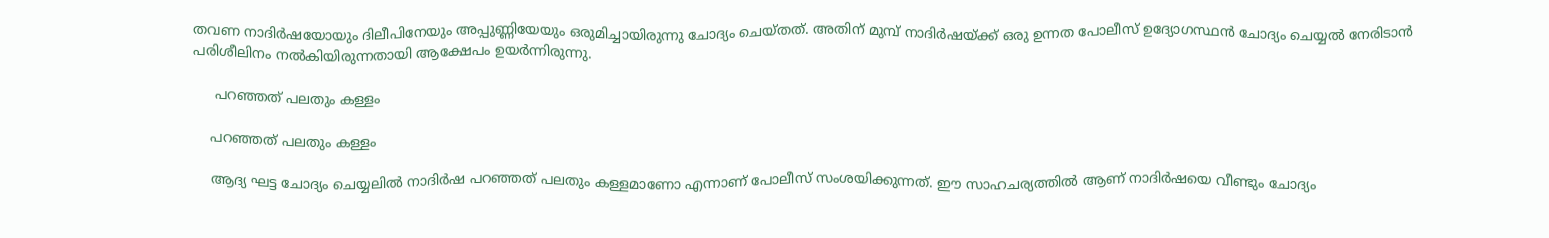തവണ നാദിര്‍ഷയോയും ദിലീപിനേയും അപ്പുണ്ണിയേയും ഒരുമിച്ചായിരുന്നു ചോദ്യം ചെയ്തത്. അതിന് മുമ്പ് നാദിര്‍ഷയ്ക്ക് ഒരു ഉന്നത പോലീസ് ഉദ്യോഗസ്ഥന്‍ ചോദ്യം ചെയ്യല്‍ നേരിടാന്‍ പരിശീലിനം നല്‍കിയിരുന്നതായി ആക്ഷേപം ഉയര്‍ന്നിരുന്നു.

     പറഞ്ഞത് പലതും കള്ളം

    പറഞ്ഞത് പലതും കള്ളം

    ആദ്യ ഘട്ട ചോദ്യം ചെയ്യലില്‍ നാദിര്‍ഷ പറഞ്ഞത് പലതും കള്ളമാണോ എന്നാണ് പോലീസ് സംശയിക്കുന്നത്. ഈ സാഹചര്യത്തില്‍ ആണ് നാദിര്‍ഷയെ വീണ്ടും ചോദ്യം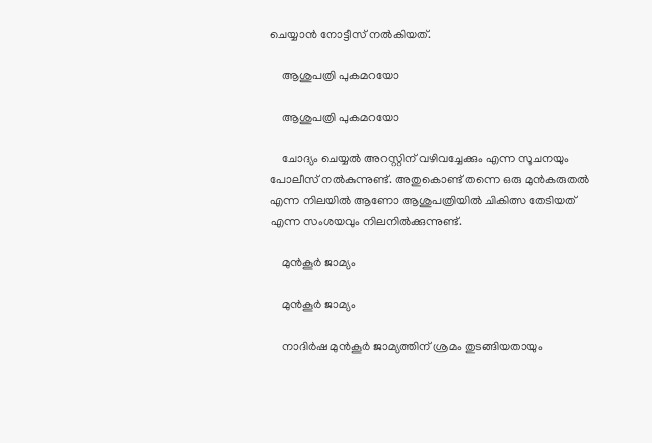ചെയ്യാന്‍ നോട്ടീസ് നല്‍കിയത്.

    ആശുപത്രി പുകമറയോ

    ആശുപത്രി പുകമറയോ

    ചോദ്യം ചെയ്യല്‍ അറസ്റ്റിന് വഴിവച്ചേക്കും എന്ന സൂചനയും പോലീസ് നല്‍കുന്നുണ്ട്. അതുകൊണ്ട് തന്നെ ഒരു മുന്‍കരുതല്‍ എന്ന നിലയില്‍ ആണോ ആശുപത്രിയില്‍ ചികിത്സ തേടിയത് എന്ന സംശയവും നിലനില്‍ക്കുന്നുണ്ട്.

    മുന്‍കൂര്‍ ജാമ്യം

    മുന്‍കൂര്‍ ജാമ്യം

    നാദിര്‍ഷ മുന്‍കൂര്‍ ജാമ്യത്തിന് ശ്രമം തുടങ്ങിയതായും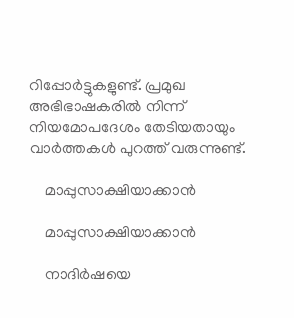റിപ്പോര്‍ട്ടുകളുണ്ട്. പ്രമുഖ അഭിഭാഷകരില്‍ നിന്ന് നിയമോപദേശം തേടിയതായും വാര്‍ത്തകള്‍ പുറത്ത് വരുന്നുണ്ട്.

    മാപ്പുസാക്ഷിയാക്കാന്‍

    മാപ്പുസാക്ഷിയാക്കാന്‍

    നാദിര്‍ഷയെ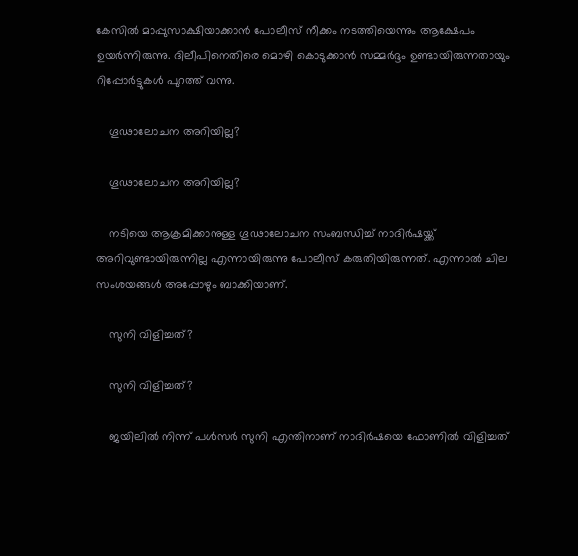കേസില്‍ മാപ്പുസാക്ഷിയാക്കാന്‍ പോലീസ് നീക്കം നടത്തിയെന്നും ആക്ഷേപം ഉയര്‍ന്നിരുന്നു. ദിലീപിനെതിരെ മൊഴി കൊടുക്കാന്‍ സമ്മര്‍ദ്ദം ഉണ്ടായിരുന്നതായും റിപ്പോര്‍ട്ടുകള്‍ പുറത്ത് വന്നു.

    ഗൂഢാലോചന അറിയില്ല?

    ഗൂഢാലോചന അറിയില്ല?

    നടിയെ ആക്രമിക്കാനുള്ള ഗൂഢാലോചന സംബന്ധിച്ച് നാദിര്‍ഷയ്ക്ക് അറിവുണ്ടായിരുന്നില്ല എന്നായിരുന്നു പോലീസ് കരുതിയിരുന്നത്. എന്നാല്‍ ചില സംശയങ്ങള്‍ അപ്പോഴും ബാക്കിയാണ്.

    സുനി വിളിച്ചത്?

    സുനി വിളിച്ചത്?

    ജയിലില്‍ നിന്ന് പള്‍സര്‍ സുനി എന്തിനാണ് നാദിര്‍ഷയെ ഫോണില്‍ വിളിച്ചത്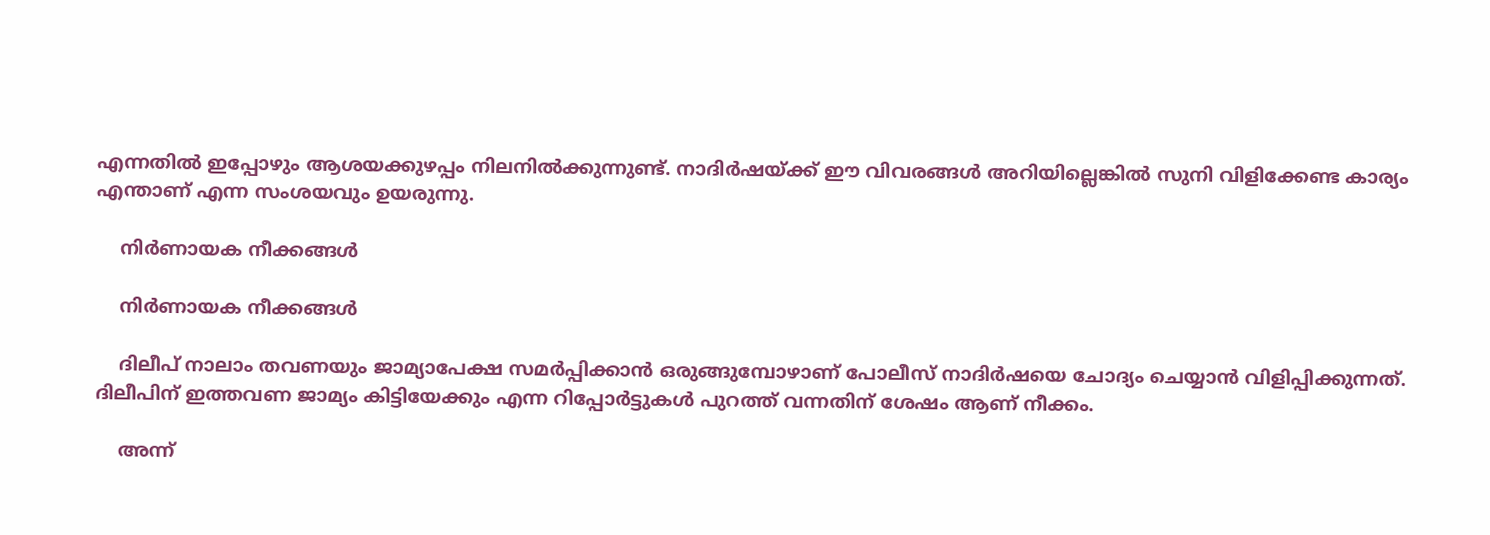എന്നതില്‍ ഇപ്പോഴും ആശയക്കുഴപ്പം നിലനില്‍ക്കുന്നുണ്ട്. നാദിര്‍ഷയ്ക്ക് ഈ വിവരങ്ങള്‍ അറിയില്ലെങ്കില്‍ സുനി വിളിക്കേണ്ട കാര്യം എന്താണ് എന്ന സംശയവും ഉയരുന്നു.

    നിര്‍ണായക നീക്കങ്ങള്‍

    നിര്‍ണായക നീക്കങ്ങള്‍

    ദിലീപ് നാലാം തവണയും ജാമ്യാപേക്ഷ സമര്‍പ്പിക്കാന്‍ ഒരുങ്ങുമ്പോഴാണ് പോലീസ് നാദിര്‍ഷയെ ചോദ്യം ചെയ്യാന്‍ വിളിപ്പിക്കുന്നത്. ദിലീപിന് ഇത്തവണ ജാമ്യം കിട്ടിയേക്കും എന്ന റിപ്പോര്‍ട്ടുകള്‍ പുറത്ത് വന്നതിന് ശേഷം ആണ് നീക്കം.

    അന്ന്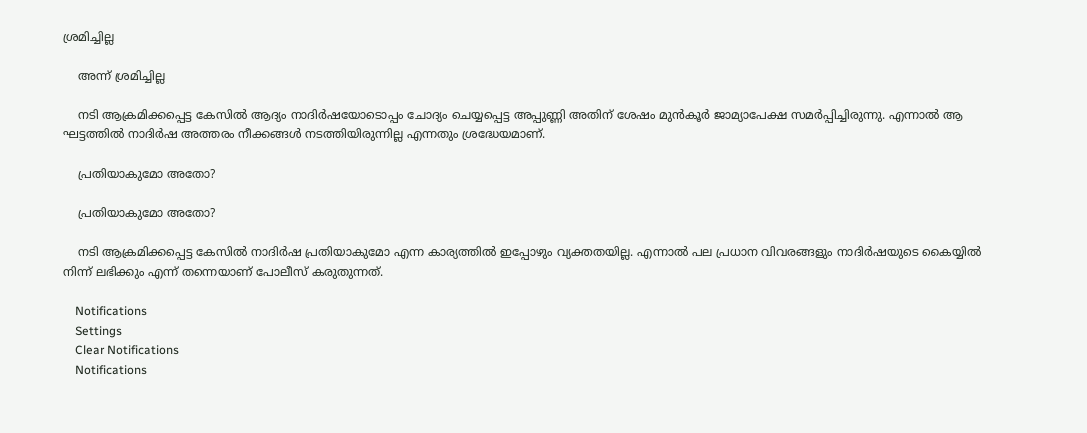ശ്രമിച്ചില്ല

    അന്ന് ശ്രമിച്ചില്ല

    നടി ആക്രമിക്കപ്പെട്ട കേസില്‍ ആദ്യം നാദിര്‍ഷയോടൊപ്പം ചോദ്യം ചെയ്യപ്പെട്ട അപ്പുണ്ണി അതിന് ശേഷം മുന്‍കൂര്‍ ജാമ്യാപേക്ഷ സമര്‍പ്പിച്ചിരുന്നു. എന്നാല്‍ ആ ഘട്ടത്തില്‍ നാദിര്‍ഷ അത്തരം നീക്കങ്ങള്‍ നടത്തിയിരുന്നില്ല എന്നതും ശ്രദ്ധേയമാണ്.

    പ്രതിയാകുമോ അതോ?

    പ്രതിയാകുമോ അതോ?

    നടി ആക്രമിക്കപ്പെട്ട കേസില്‍ നാദിര്‍ഷ പ്രതിയാകുമോ എന്ന കാര്യത്തില്‍ ഇപ്പോഴും വ്യക്തതയില്ല. എന്നാല്‍ പല പ്രധാന വിവരങ്ങളും നാദിര്‍ഷയുടെ കൈയ്യില്‍ നിന്ന് ലഭിക്കും എന്ന് തന്നെയാണ് പോലീസ് കരുതുന്നത്.

    Notifications
    Settings
    Clear Notifications
    Notifications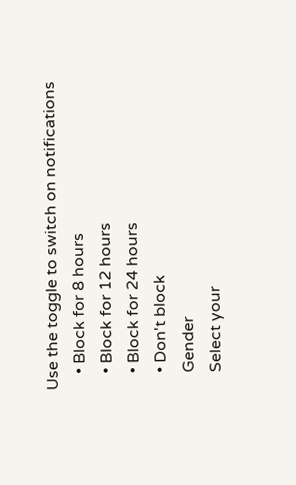Use the toggle to switch on notifications
    • Block for 8 hours
    • Block for 12 hours
    • Block for 24 hours
    • Don't block
    Gender
    Select your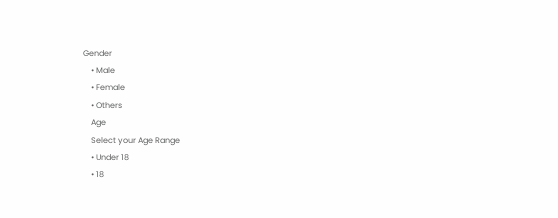Gender
    • Male
    • Female
    • Others
    Age
    Select your Age Range
    • Under 18
    • 18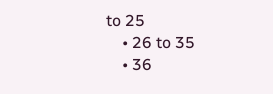to 25
    • 26 to 35
    • 36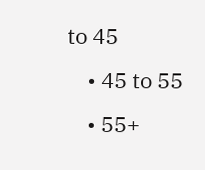to 45
    • 45 to 55
    • 55+